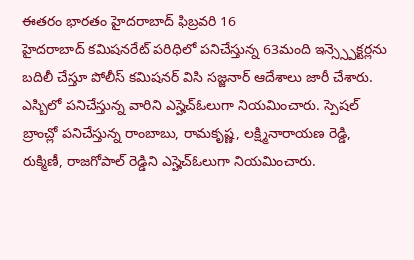ఈతరం భారతం హైదరాబాద్ ఫిబ్రవరి 16
హైదరాబాద్ కమిషనరేట్ పరిధిలో పనిచేస్తున్న 63మంది ఇన్స్స్పెక్టర్లను బదిలీ చేస్తూ పోలీస్ కమిషనర్ విసి సజ్జనార్ ఆదేశాలు జారీ చేశారు. ఎస్బిలో పనిచేస్తున్న వారిని ఎస్హెచ్ఓలుగా నియమించారు. స్పెషల్ బ్రాంచ్లో పనిచేస్తున్న రాంబాబు, రామకృష్ణ, లక్ష్మినారాయణ రెడ్డి, రుక్మిణీ, రాజగోపాల్ రెడ్డిని ఎస్హెచ్ఓలుగా నియమించారు.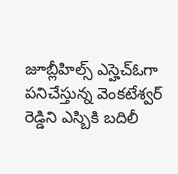జూబ్లీహిల్స్ ఎస్హెచ్ఓగా పనిచేస్తున్న వెంకటేశ్వర్ రెడ్డిని ఎస్బికి బదిలీ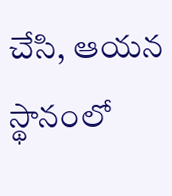చేసి, ఆయన స్థానంలో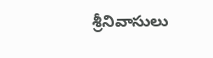శ్రీనివాసులు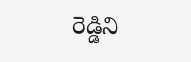రెడ్డిని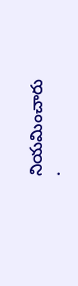నియమించారు
.